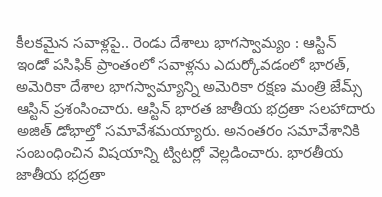కీలకమైన సవాళ్లపై.. రెండు దేశాలు భాగస్వామ్యం : ఆస్టిన్
ఇండో పసిఫిక్ ప్రాంతంలో సవాళ్లను ఎదుర్కోవడంలో భారత్, అమెరికా దేశాల భాగస్వామ్యాన్ని అమెరికా రక్షణ మంత్రి జేమ్స్ ఆస్టిన్ ప్రశంసించారు. ఆస్టిన్ భారత జాతీయ భద్రతా సలహాదారు అజిత్ డోభాల్తో సమావేశమయ్యారు. అనంతరం సమావేశానికి సంబంధించిన విషయాన్ని ట్విటర్లో వెల్లడించారు. భారతీయ జాతీయ భద్రతా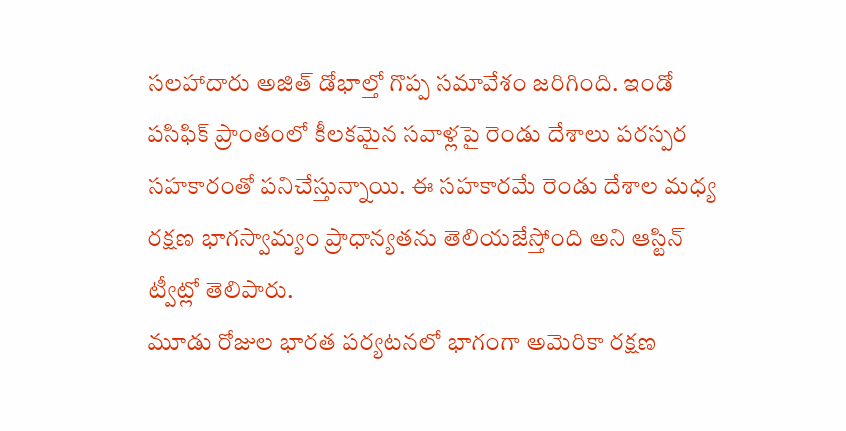సలహాదారు అజిత్ డోభాల్తో గొప్ప సమావేశం జరిగింది. ఇండో పసిఫిక్ ప్రాంతంలో కీలకమైన సవాళ్లపై రెండు దేశాలు పరస్పర సహకారంతో పనిచేస్తున్నాయి. ఈ సహకారమే రెండు దేశాల మధ్య రక్షణ భాగస్వామ్యం ప్రాధాన్యతను తెలియజేస్తోంది అని ఆస్టిన్ ట్వీట్లో తెలిపారు.
మూడు రోజుల భారత పర్యటనలో భాగంగా అమెరికా రక్షణ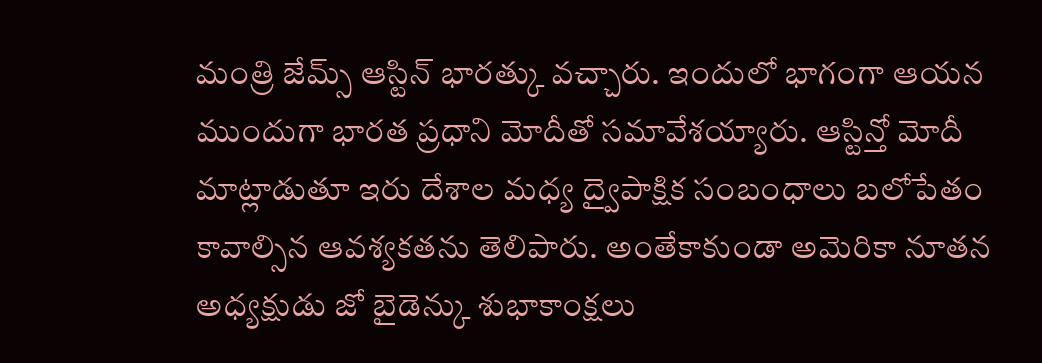మంత్రి జేమ్స్ ఆస్టిన్ భారత్కు వచ్చారు. ఇందులో భాగంగా ఆయన ముందుగా భారత ప్రధాని మోదీతో సమావేశయ్యారు. ఆస్టిన్తో మోదీ మాట్లాడుతూ ఇరు దేశాల మధ్య ద్వైపాక్షిక సంబంధాలు బలోపేతం కావాల్సిన ఆవశ్యకతను తెలిపారు. అంతేకాకుండా అమెరికా నూతన అధ్యక్షుడు జో బైడెన్కు శుభాకాంక్షలు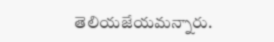తెలియజేయమన్నారు.